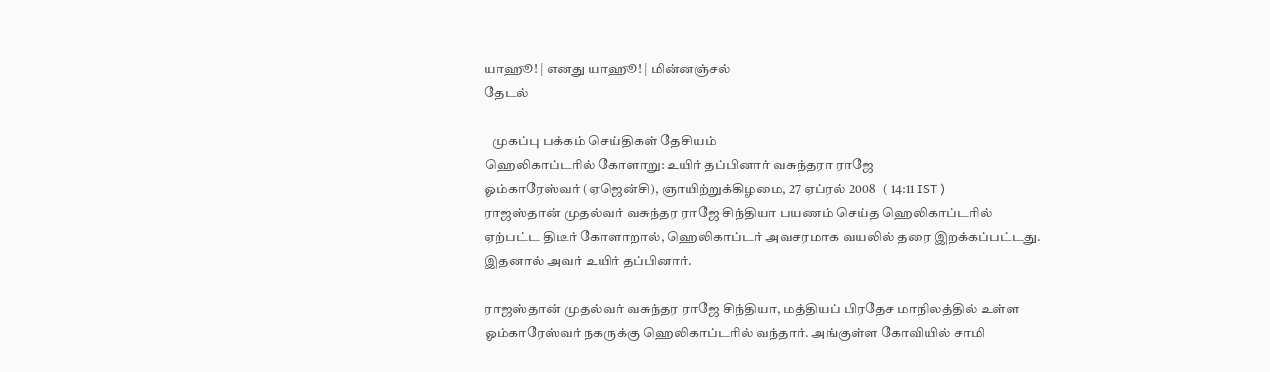யாஹூ! | எனது யாஹூ! | மின்னஞ்சல்
தேடல்

   முகப்பு பக்கம் செய்திகள் தேசியம்
ஹெலிகாப்டரில் கோளாறு: உயிர் தப்பினார் வசுந்தரா ராஜே
ஓம்காரேஸ்வர் (ஏஜென்சி), ஞாயிற்றுக்கிழமை, 27 ஏப்ரல் 2008   ( 14:11 IST )
ராஜஸ்தான் முதல்வர் வசுந்தர ராஜே சிந்தியா பயணம் செய்த ஹெலிகாப்டரில் ஏற்பட்ட திடீர் கோளாறால், ஹெலிகாப்டர் அவசரமாக வயலில் தரை இறக்கப்பட்டது. இதனால் அவர் உயிர் தப்பினார்.

ராஜஸ்தான் முதல்வர் வசுந்தர ராஜே சிந்தியா, மத்தியப் பிரதேச மாநிலத்தில் உள்ள ஓம்காரேஸ்வர் நகருக்கு ஹெலிகாப்டரில் வந்தார். அங்குள்ள கோவியில் சாமி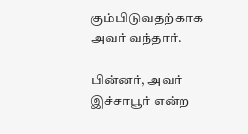கும்பிடுவதற்காக அவர் வந்தார்.

பின்னர், அவர் இச்சாபூர் என்ற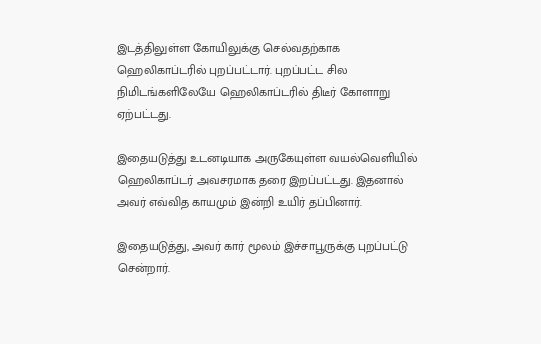இடத்திலுள்ள கோயிலுக்கு செல்வதற்காக ஹெலிகாப்டரில் புறப்பட்டார். புறப்பட்ட சில நிமிடங்களிலேயே ஹெலிகாப்டரில் திடீர் கோளாறு ஏற்பட்டது.

இதையடுத்து உடனடியாக அருகேயுள்ள வயல்வெளியில் ஹெலிகாப்டர் அவசரமாக தரை இறப்பட்டது. இதனால் அவர் எவ்வித காயமும் இன்றி உயிர் தப்பினார்.

இதையடுத்து, அவர் கார் மூலம் இச்சாபூருக்கு புறப்பட்டு சென்றார்.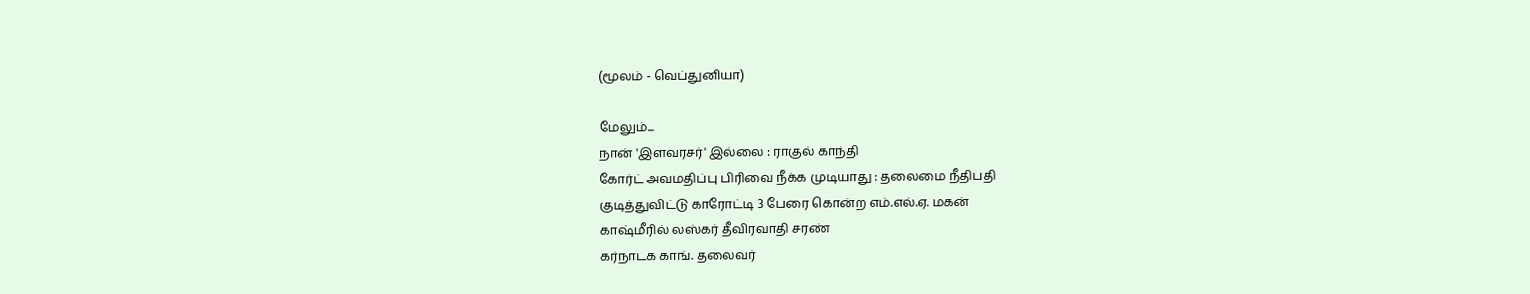(மூலம் - வெப்துனியா)

மேலும்...
நான் 'இளவரசர்' இல்லை : ராகுல் காந்தி
கோர்ட் அவமதிப்பு பிரிவை நீக்க முடியாது : தலைமை நீதிபதி
குடித்துவிட்டு காரோட்டி 3 பேரை கொன்ற எம்.எல்.ஏ. மகன்
காஷ்மீரில் லஸ்கர் தீவிரவாதி சரண்
கர்நாடக காங். தலைவர்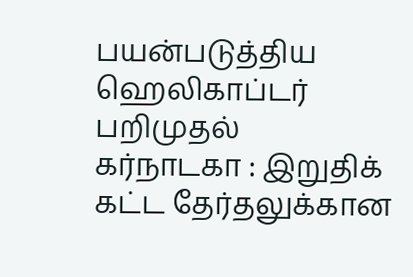பயன்படுத்திய ஹெலிகாப்டர் பறிமுதல்
கர்நாடகா : இறுதிக் கட்ட தேர்தலுக்கான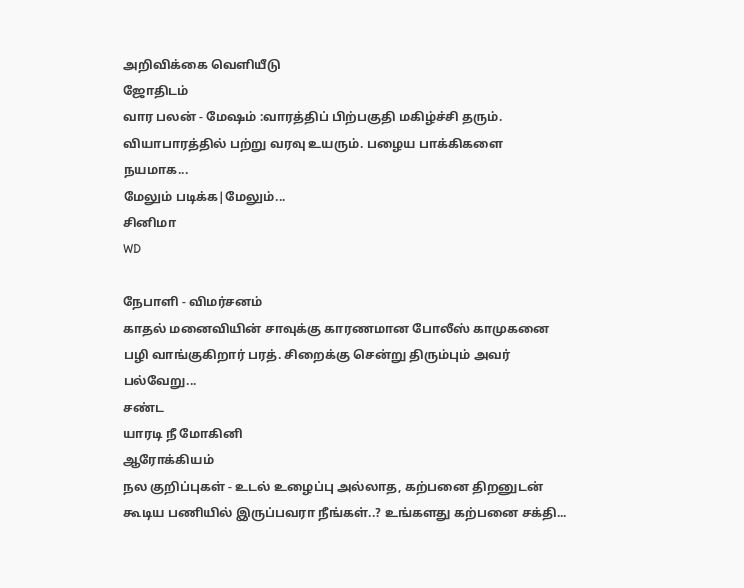அறிவிக்கை வெளியீடு
ஜோதிடம்
வார பலன் - மேஷம் :வாரத்திப் பிற்பகுதி மகிழ்ச்சி தரும். வியாபாரத்தில் பற்று வரவு உயரும். பழைய பாக்கிகளை நயமாக...
மேலும் படிக்க|மேலும்...
சினிமா
WD

நேபாளி - விமர்சனம்
காதல் மனைவியின் சாவுக்கு காரணமான போலீஸ் காமுகனை பழி வாங்குகிறார் பரத். சிறைக்கு சென்று திரும்பும் அவர் பல்வேறு...
சண்ட
யாரடி ‌நீ மோ‌கி‌னி
ஆரோக்கியம்
நல குறிப்புகள் - உடல் உழைப்பு அல்லாத, கற்பனை திறனுடன் கூடிய பணியில் இருப்பவரா நீங்கள்..? உங்களது கற்பனை சக்தி...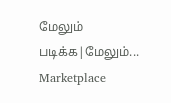மேலும் படிக்க|மேலும்...
Marketplace